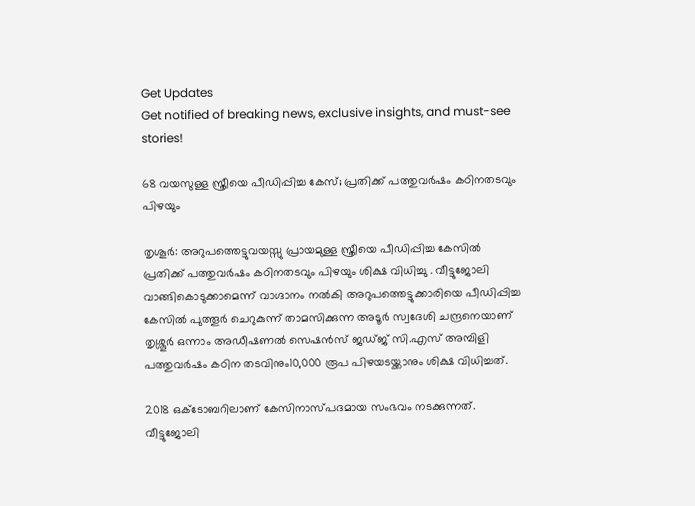Get Updates
Get notified of breaking news, exclusive insights, and must-see stories!

68 വയസുള്ള സ്ത്രീയെ പീഡിപ്പിച്ച കേസ്; പ്രതിക്ക് പത്തുവര്‍ഷം കഠിനതടവും പിഴയും

തൃശൂര്‍: അറുപത്തെട്ടുവയസ്സു പ്രായമുള്ള സ്ത്രീയെ പീഡിപ്പിച്ച കേസിൽ പ്രതിക്ക് പത്തുവർഷം കഠിനതടവും പിഴയും ശിക്ഷ വിധിച്ചു . വീട്ടുജോലി വാങ്ങികൊടുക്കാമെന്ന് വാഗ്ദാനം നല്‍കി അറുപത്തെട്ടുക്കാരിയെ പീഡിപ്പിച്ച കേസില്‍ പുത്തൂര്‍ ചെറുകുന്ന്‌ താമസിക്കുന്ന അടൂര്‍ സ്വദേശി ചന്ദ്രനെയാണ് തൃശ്ശൂര്‍ ഒന്നാം അഡീഷണല്‍ സെഷന്‍സ് ജഡ്ജ് സി.എസ് അമ്പിളി പത്തുവര്‍ഷം കഠിന തടവിനും10,000 രൂപ പിഴയടയ്ക്കാനും ശിക്ഷ വിധിച്ചത്.

2018 ഒക്ടോബറിലാണ് കേസിനാസ്പദമായ സംഭവം നടക്കുന്നത്. വീട്ടുജോലി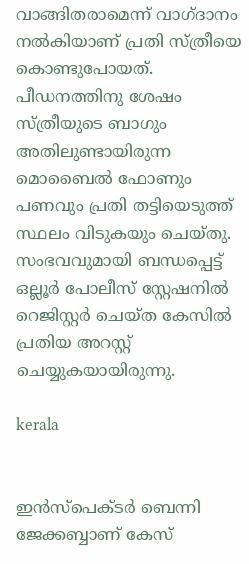വാങ്ങിതരാമെന്ന് വാഗ്ദാനം നല്‍കിയാണ് പ്രതി സ്ത്രീയെ കൊണ്ടുപോയത്. പീഡനത്തിനു ശേഷം സ്ത്രീയുടെ ബാഗും അതിലുണ്ടായിരുന്ന മൊബൈല്‍ ഫോണും പണവും പ്രതി തട്ടിയെടുത്ത് സ്ഥലം വിടുകയും ചെയ്തു. സംഭവവുമായി ബന്ധപ്പെട്ട് ഒല്ലൂര്‍ പോലീസ് സ്റ്റേഷനില്‍ റെജിസ്റ്റര്‍ ചെയ്ത കേസില്‍ പ്രതിയ അറസ്റ്റ് ചെയ്യുകയായിരുന്നു.

kerala


ഇന്‍സ്‌പെക്ടര്‍ ബെന്നി ജേക്കബ്ബാണ് കേസ്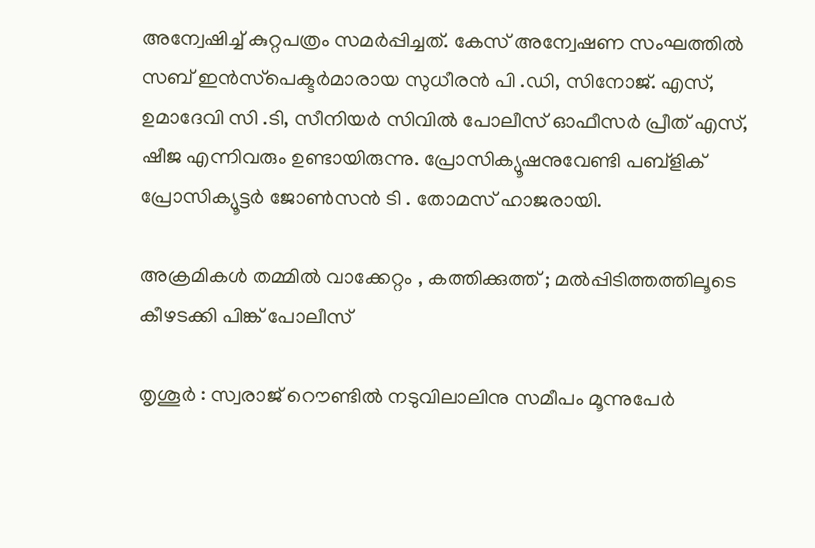അന്വേഷിച്ച് കുറ്റപത്രം സമര്‍പ്പിച്ചത്. കേസ് അന്വേഷണ സംഘത്തില്‍ സബ് ഇന്‍സ്‌പെക്ടര്‍മാരായ സുധീരന്‍ പി .ഡി, സിനോജ്. എസ്, ഉമാദേവി സി .ടി, സീനിയര്‍ സിവില്‍ പോലീസ് ഓഫീസര്‍ പ്രീത് എസ്, ഷീജ എന്നിവരും ഉണ്ടായിരുന്നു. പ്രോസിക്യൂഷനുവേണ്ടി പബ്‌ളിക് പ്രോസിക്യൂട്ടര്‍ ജോണ്‍സന്‍ ടി . തോമസ് ഹാജരായി.

അക്രമികള്‍ തമ്മില്‍ വാക്കേറ്റം , കത്തിക്കുത്ത് ; മല്‍പ്പിടിത്തത്തിലൂടെ കീഴടക്കി പിങ്ക് പോലീസ്

തൃശൂര്‍ : സ്വരാജ് റൌണ്ടില്‍ നടുവിലാലിനു സമീപം മൂന്നുപേര്‍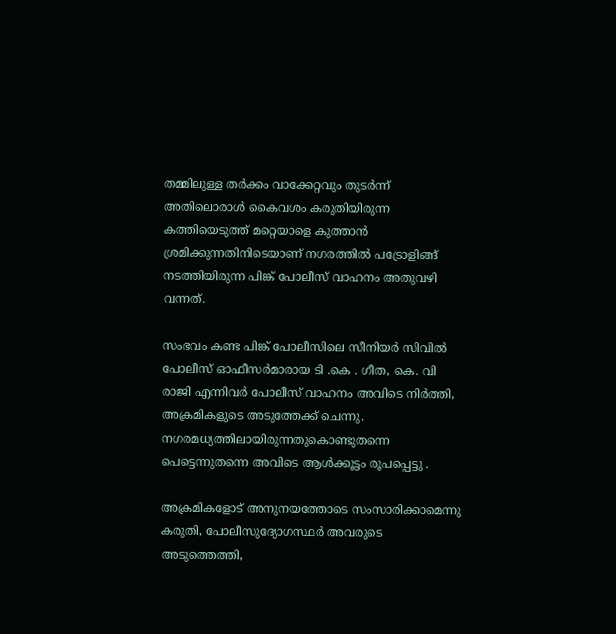തമ്മിലുള്ള തര്‍ക്കം വാക്കേറ്റവും തുടര്‍ന്ന് അതിലൊരാള്‍ കൈവശം കരുതിയിരുന്ന കത്തിയെടുത്ത് മറ്റെയാളെ കുത്താന്‍ ശ്രമിക്കുന്നതിനിടെയാണ് നഗരത്തില്‍ പട്രോളിങ്ങ് നടത്തിയിരുന്ന പിങ്ക് പോലീസ് വാഹനം അതുവഴി വന്നത്.

സംഭവം കണ്ട പിങ്ക് പോലീസിലെ സീനിയര്‍ സിവില്‍ പോലീസ് ഓഫീസര്‍മാരായ ടി .കെ . ഗീത, കെ. വി രാജി എന്നിവര്‍ പോലീസ് വാഹനം അവിടെ നിര്‍ത്തി, അക്രമികളുടെ അടുത്തേക്ക് ചെന്നു. നഗരമധ്യത്തിലായിരുന്നതുകൊണ്ടുതന്നെ പെട്ടെന്നുതന്നെ അവിടെ ആള്‍ക്കൂട്ടം രൂപപ്പെട്ടു .

അക്രമികളോട് അനുനയത്തോടെ സംസാരിക്കാമെന്നു കരുതി, പോലീസുദ്യോഗസ്ഥര്‍ അവരുടെ അടുത്തെത്തി,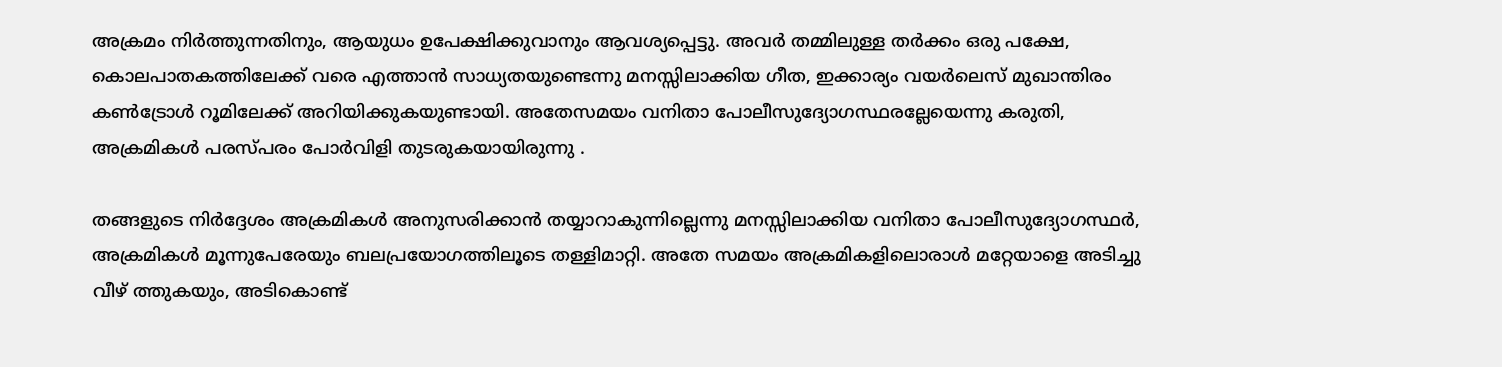അക്രമം നിര്‍ത്തുന്നതിനും, ആയുധം ഉപേക്ഷിക്കുവാനും ആവശ്യപ്പെട്ടു. അവര്‍ തമ്മിലുള്ള തര്‍ക്കം ഒരു പക്ഷേ, കൊലപാതകത്തിലേക്ക് വരെ എത്താന്‍ സാധ്യതയുണ്ടെന്നു മനസ്സിലാക്കിയ ഗീത, ഇക്കാര്യം വയര്‍ലെസ് മുഖാന്തിരം കണ്‍ട്രോള്‍ റൂമിലേക്ക് അറിയിക്കുകയുണ്ടായി. അതേസമയം വനിതാ പോലീസുദ്യോഗസ്ഥരല്ലേയെന്നു കരുതി, അക്രമികള്‍ പരസ്പരം പോര്‍വിളി തുടരുകയായിരുന്നു .

തങ്ങളുടെ നിര്‍ദ്ദേശം അക്രമികള്‍ അനുസരിക്കാന്‍ തയ്യാറാകുന്നില്ലെന്നു മനസ്സിലാക്കിയ വനിതാ പോലീസുദ്യോഗസ്ഥര്‍, അക്രമികള്‍ മൂന്നുപേരേയും ബലപ്രയോഗത്തിലൂടെ തള്ളിമാറ്റി. അതേ സമയം അക്രമികളിലൊരാള്‍ മറ്റേയാളെ അടിച്ചു വീഴ് ത്തുകയും, അടികൊണ്ട്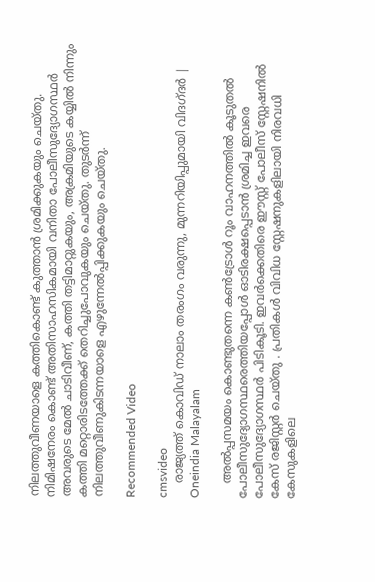നിലത്തുവീണയാളെ കത്തികൊണ്ട് കുത്താന്‍ ശ്രമിക്കുകയും ചെയ്തു. നിമിഷനേരം കൊണ്ട് അതിസാഹസികമായി വനിതാ പോലീസുദ്യോഗസ്ഥര്‍ അവരുടെ മേല്‍ ചാടിവീണ്, കത്തി തട്ടിമാറ്റുകയും, അക്രമിയുടെ കയ്യില്‍ നിന്നും കത്തി മറ്റൊരിടത്തേക്ക് തെറിച്ചുപോവുകയും ചെയ്തു. തുടര്‍ന്ന് നിലത്തുവീണുകിടന്നയാളെ എഴുന്നേല്‍പ്പിക്കുകയും ചെയ്തു.

Recommended Video

cmsvideo
    രാജ്യത്ത് കൊവിഡ് നാലാം തരംഗം വരുന്നു, മുന്നറിയിപ്പുമായി വിദഗ്ദര്‍ | Oneindia Malayalam

    അല്‍പ്പസമയം കൊണ്ടുതന്നെ കണ്‍ട്രോള്‍ റൂം വാഹനത്തില്‍ കൂടുതല്‍ പോലീസുദ്യോഗസ്ഥരെത്തിയപ്പോള്‍ ഓടിരക്ഷപ്പെടാന്‍ ശ്രമിച്ച ഇവരെ പോലീസുദ്യോഗസ്ഥര്‍ പിടികൂടി. ഇവര്‍ക്കെതിരെ ഈസ്റ്റ് പോലീസ് സ്റ്റേഷനില്‍ കേസ് രജിസ്റ്റര്‍ ചെയ്തു . പ്രതികള്‍ വിവിധ സ്റ്റേഷനുകളിലായി നിരവധി കേസുകളിലെ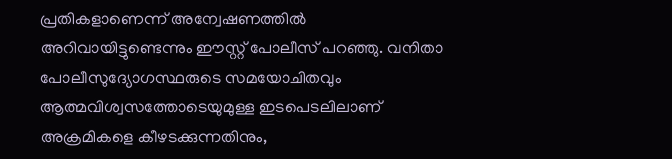പ്രതികളാണെന്ന് അന്വേഷണത്തില്‍ അറിവായിട്ടുണ്ടെന്നും ഈസ്റ്റ് പോലീസ് പറഞ്ഞു. വനിതാ പോലീസുദ്യോഗസ്ഥരുടെ സമയോചിതവും ആത്മവിശ്വസത്തോടെയുമുള്ള ഇടപെടലിലാണ് അക്രമികളെ കീഴടക്കുന്നതിനും,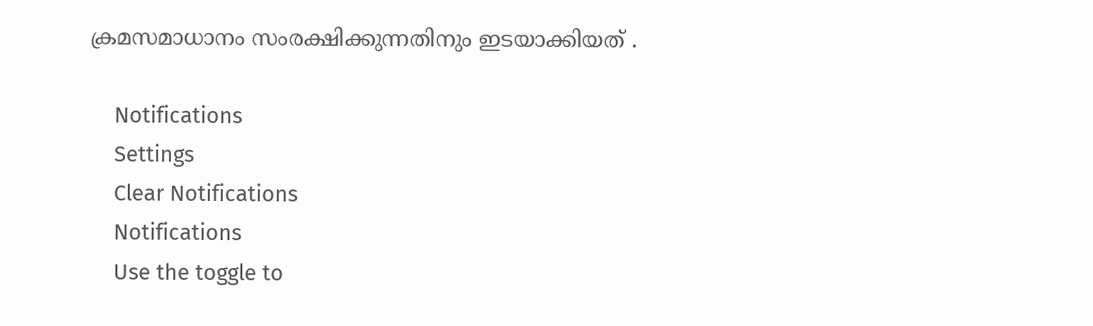ക്രമസമാധാനം സംരക്ഷിക്കുന്നതിനും ഇടയാക്കിയത് .

    Notifications
    Settings
    Clear Notifications
    Notifications
    Use the toggle to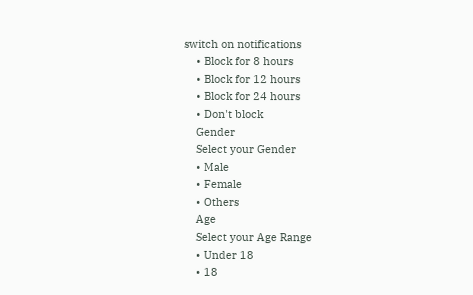switch on notifications
    • Block for 8 hours
    • Block for 12 hours
    • Block for 24 hours
    • Don't block
    Gender
    Select your Gender
    • Male
    • Female
    • Others
    Age
    Select your Age Range
    • Under 18
    • 18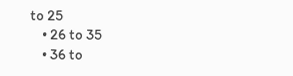to 25
    • 26 to 35
    • 36 to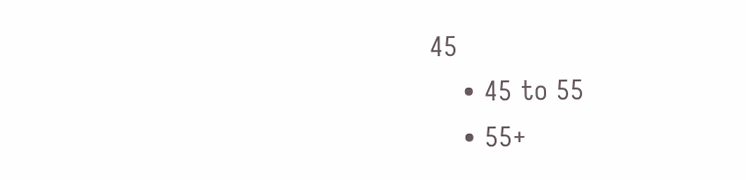45
    • 45 to 55
    • 55+